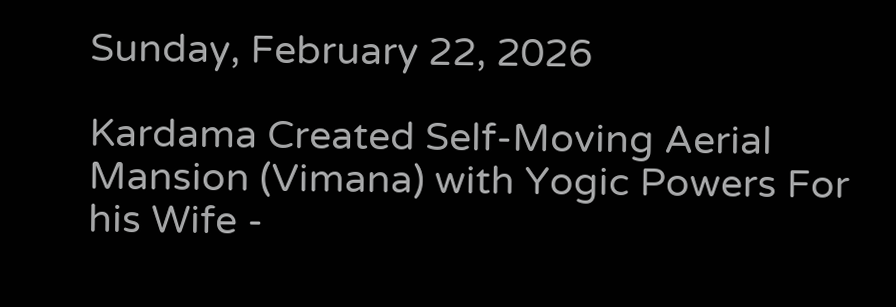Sunday, February 22, 2026

Kardama Created Self-Moving Aerial Mansion (Vimana) with Yogic Powers For his Wife -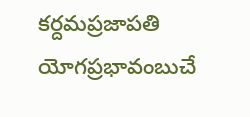కర్దమప్రజాపతి యోగప్రభావంబుచే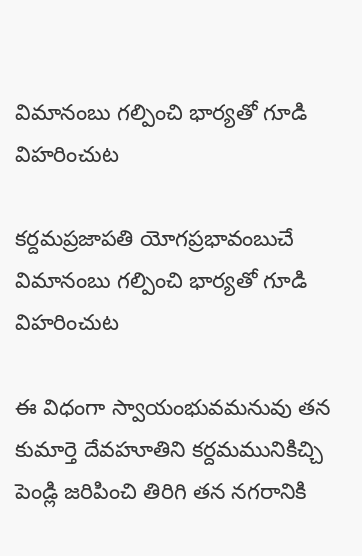విమానంబు గల్పించి భార్యతో గూడి విహరించుట

కర్దమప్రజాపతి యోగప్రభావంబుచే విమానంబు గల్పించి భార్యతో గూడి విహరించుట

ఈ విధంగా స్వాయంభువమనువు తన కుమార్తె దేవహూతిని కర్దమమునికిచ్చి పెండ్లి జరిపించి తిరిగి తన నగరానికి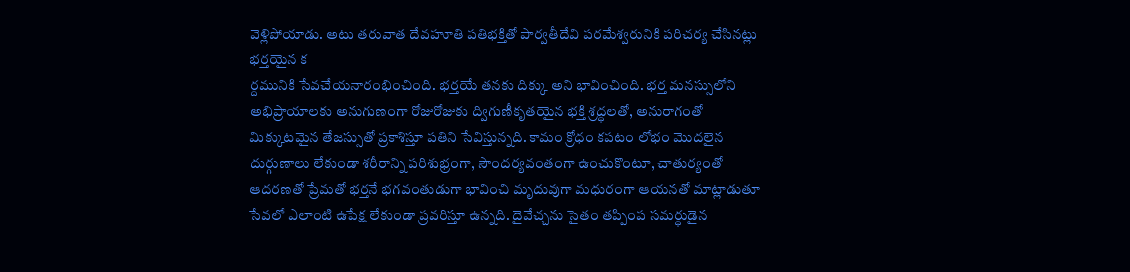వెళ్లిపోయాడు. అటు తరువాత దేవహూతి పతిభక్తితో పార్వతీదేవి పరమేశ్వరునికి పరిచర్య చేసినట్లు భర్తయైన క
ర్దమునికి సేవచేయనారంభించింది. భర్తయే తనకు దిక్కు అని భావించింది. భర్త మనస్సులోని అభిప్రాయాలకు అనుగుణంగా రోజురోజుకు ద్విగుణీకృతయైన భక్తి శ్రద్ధలతో, అనురాగంతో మిక్కుటమైన తేజస్సుతో ప్రకాశిస్తూ పతిని సేవిస్తున్నది. కామం క్రోధం కపటం లోభం మొదలైన దుర్గుణాలు లేకుండా శరీరాన్ని పరిశుభ్రంగా, సౌందర్యవంతంగా ఉంచుకొంటూ, చాతుర్యంతో ఆదరణతో ప్రేమతో భర్తనే భగవంతుడుగా భావించి మృదువుగా మధురంగా ఆయనతో మాట్లాడుతూ సేవలో ఎలాంటి ఉపేక్ష లేకుండా ప్రవరిస్తూ ఉన్నది. దైవేచ్చను సైతం తప్పింప సమర్ధుడైన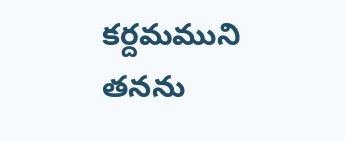కర్దమముని తనను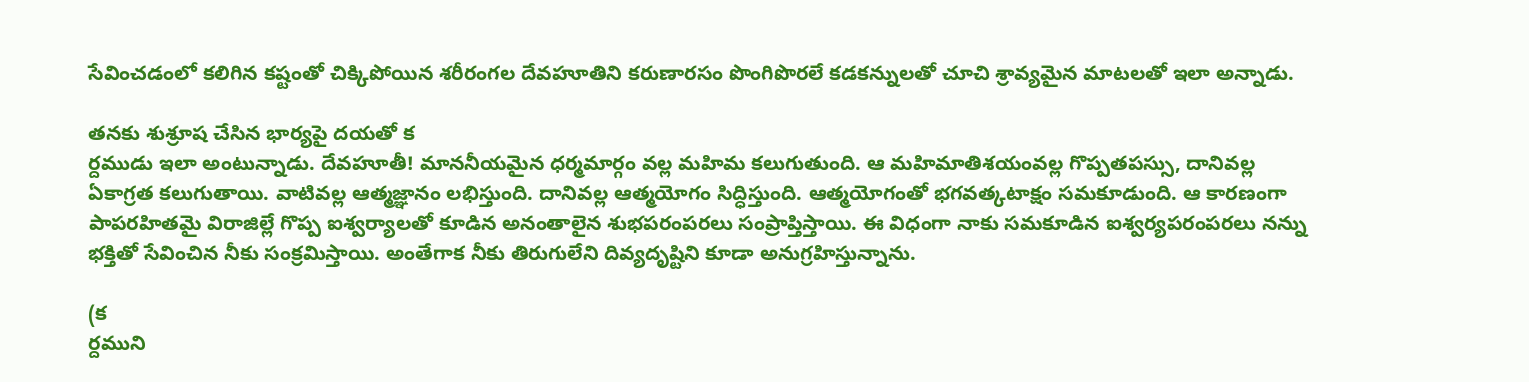సేవించడంలో కలిగిన కష్టంతో చిక్కిపోయిన శరీరంగల దేవహూతిని కరుణారసం పొంగిపొరలే కడకన్నులతో చూచి శ్రావ్యమైన మాటలతో ఇలా అన్నాడు.

తనకు శుశ్రూష చేసిన భార్యపై దయతో క
ర్దముడు ఇలా అంటున్నాడు. దేవహూతీ! మాననీయమైన ధర్మమార్గం వల్ల మహిమ కలుగుతుంది. ఆ మహిమాతిశయంవల్ల గొప్పతపస్సు, దానివల్ల ఏకాగ్రత కలుగుతాయి. వాటివల్ల ఆత్మజ్ఞానం లభిస్తుంది. దానివల్ల ఆత్మయోగం సిద్ధిస్తుంది. ఆత్మయోగంతో భగవత్కటాక్షం సమకూడుంది. ఆ కారణంగా పాపరహితమై విరాజిల్లే గొప్ప ఐశ్వర్యాలతో కూడిన అనంతాలైన శుభపరంపరలు సంప్రాప్తిస్తాయి. ఈ విధంగా నాకు సమకూడిన ఐశ్వర్యపరంపరలు నన్ను భక్తితో సేవించిన నీకు సంక్రమిస్తాయి. అంతేగాక నీకు తిరుగులేని దివ్యదృష్టిని కూడా అనుగ్రహిస్తున్నాను.

(క
ర్దముని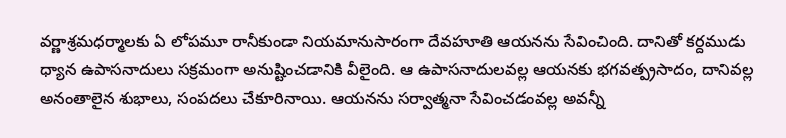వర్ణాశ్రమధర్మాలకు ఏ లోపమూ రానీకుండా నియమానుసారంగా దేవహూతి ఆయనను సేవించింది. దానితో కర్దముడు ధ్యాన ఉపాసనాదులు సక్రమంగా అనుష్టించడానికి వీలైంది. ఆ ఉపాసనాదులవల్ల ఆయనకు భగవత్ప్రసాదం, దానివల్ల అనంతాలైన శుభాలు, సంపదలు చేకూరినాయి. ఆయనను సర్వాత్మనా సేవించడంవల్ల అవన్నీ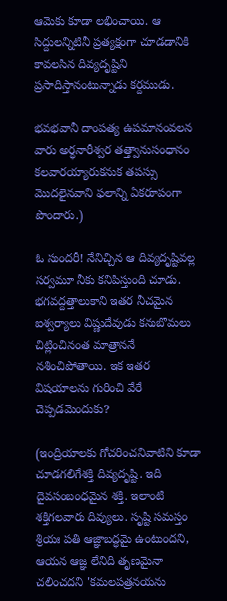ఆమెకు కూడా లభించాయి. ఆ సిద్దులన్నిటినీ ప్రత్యక్షంగా చూడడానికి కావలసిన దివ్యదృష్టిని ప్రసాదిస్తానంటున్నాడు కర్దముడు.

భవభవానీ దాంపత్య ఉపమానంవలన వారు అర్ధనారీశ్వర తత్త్వానుసంధానం కలవారయ్యారుకనుక తపస్సు మొదలైనవాని ఫలాన్ని ఏకరూపంగా పొందారు.)

ఓ సుందరీ! నేనిచ్చిన ఆ దివ్యదృష్టివల్ల సర్వమూ నీకు కనిపిస్తుంది చూడు. భగవద్దత్తాలుకాని ఇతర నీచమైన ఐశ్వర్యాలు విష్ణుదేవుడు కనుబొమలు చిట్లించినంత మాత్రాననే నశించిపోతాయి. ఇక ఇతర విషయాలను గురించి వేరే చెప్పడమెందుకు?

(ఇంద్రియాలకు గోచరించనివాటిని కూడా చూడగలిగేశక్తి దివ్యదృష్టి. ఇది దైవసంబంధమైన శక్తి. ఇలాంటి శక్తిగలవారు దివ్యులు. సృష్టి సమస్తం శ్రియః పతి ఆజ్ఞాబద్ధమై ఉంటుందని, ఆయన ఆజ్ఞ లేనిది తృణమైనా చలించదని 'కమలపత్రనయను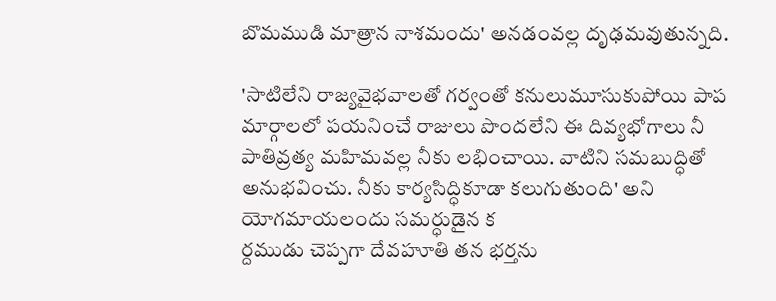బొమముడి మాత్రాన నాశమందు' అనడంవల్ల దృఢమవుతున్నది.

'సాటిలేని రాజ్యవైభవాలతో గర్వంతో కనులుమూసుకుపోయి పాప మార్గాలలో పయనించే రాజులు పొందలేని ఈ దివ్యభోగాలు నీ పాతివ్రత్య మహిమవల్ల నీకు లభించాయి. వాటిని సమబుద్ధితో అనుభవించు. నీకు కార్యసిద్ధికూడా కలుగుతుంది' అని యోగమాయలందు సమర్ధుడైన క
ర్దముడు చెప్పగా దేవహూతి తన భర్తను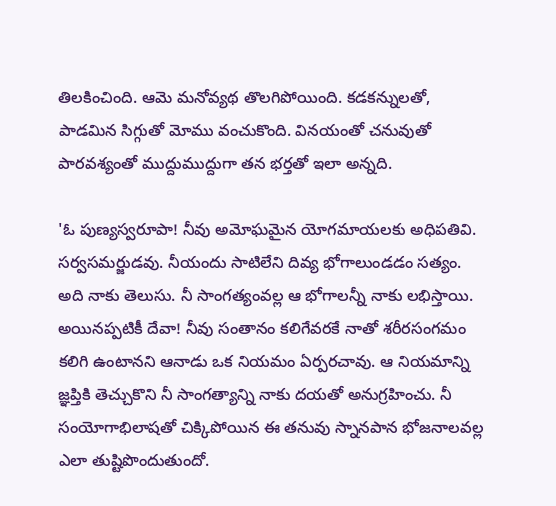తిలకించింది. ఆమె మనోవ్యథ తొలగిపోయింది. కడకన్నులతో, పాడమిన సిగ్గుతో మోము వంచుకొంది. వినయంతో చనువుతో పారవశ్యంతో ముద్దుముద్దుగా తన భర్తతో ఇలా అన్నది.

'ఓ పుణ్యస్వరూపా! నీవు అమోఘమైన యోగమాయలకు అధిపతివి. సర్వసమర్జుడవు. నీయందు సాటిలేని దివ్య భోగాలుండడం సత్యం. అది నాకు తెలుసు. నీ సాంగత్యంవల్ల ఆ భోగాలన్నీ నాకు లభిస్తాయి. అయినప్పటికీ దేవా! నీవు సంతానం కలిగేవరకే నాతో శరీరసంగమం కలిగి ఉంటానని ఆనాడు ఒక నియమం ఏర్పరచావు. ఆ నియమాన్ని జ్ఞప్తికి తెచ్చుకొని నీ సాంగత్యాన్ని నాకు దయతో అనుగ్రహించు. నీ సంయోగాభిలాషతో చిక్కిపోయిన ఈ తనువు స్నానపాన భోజనాలవల్ల ఎలా తుష్టిపొందుతుందో.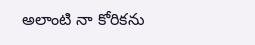అలాంటి నా కోరికను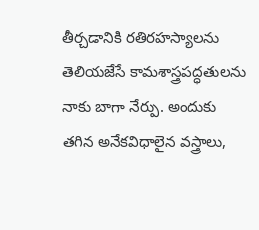తీర్చడానికి రతిరహస్యాలను తెలియజేసే కామశాస్త్రపద్ధతులను నాకు బాగా నేర్పు. అందుకు తగిన అనేకవిధాలైన వస్త్రాలు,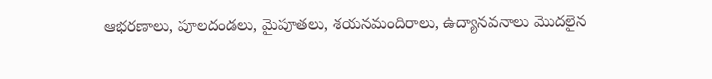ఆభరణాలు, పూలదండలు, మైపూతలు, శయనమందిరాలు, ఉద్యానవనాలు మొదలైన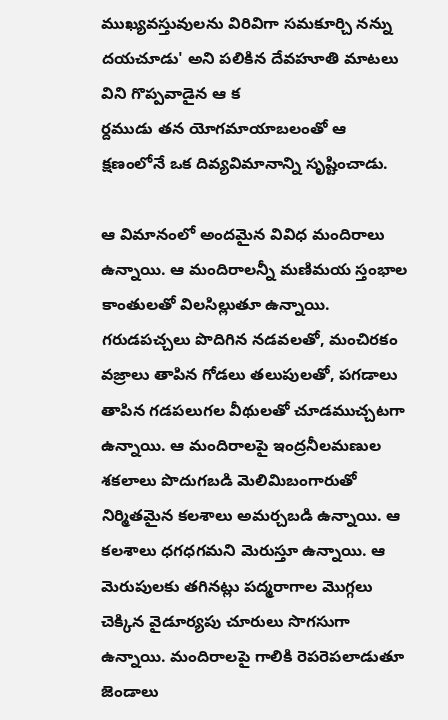ముఖ్యవస్తువులను విరివిగా సమకూర్చి నన్ను దయచూడు' అని పలికిన దేవహూతి మాటలు విని గొప్పవాడైన ఆ క
ర్దముడు తన యోగమాయాబలంతో ఆ క్షణంలోనే ఒక దివ్యవిమానాన్ని సృష్టించాడు.

ఆ విమానంలో అందమైన వివిధ మందిరాలు ఉన్నాయి. ఆ మందిరాలన్నీ మణిమయ స్తంభాల కాంతులతో విలసిల్లుతూ ఉన్నాయి. గరుడపచ్చలు పొదిగిన నడవలతో, మంచిరకం వజ్రాలు తాపిన గోడలు తలుపులతో, పగడాలు తాపిన గడపలుగల వీథులతో చూడముచ్చటగా ఉన్నాయి. ఆ మందిరాలపై ఇంద్రనీలమణుల శకలాలు పొదుగబడి మెలిమిబంగారుతో నిర్మితమైన కలశాలు అమర్చబడి ఉన్నాయి. ఆ కలశాలు ధగధగమని మెరుస్తూ ఉన్నాయి. ఆ మెరుపులకు తగినట్లు పద్మరాగాల మొగ్గలు చెక్కిన వైడూర్యపు చూరులు సొగసుగా ఉన్నాయి. మందిరాలపై గాలికి రెపరెపలాడుతూ జెండాలు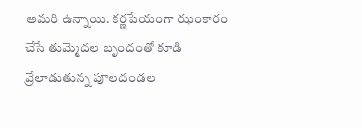అమరి ఉన్నాయి. కర్ణపేయంగా ఝంకారం చేసే తుమ్మెదల బృందంతో కూడి వ్రేలాడుతున్న పూలదండల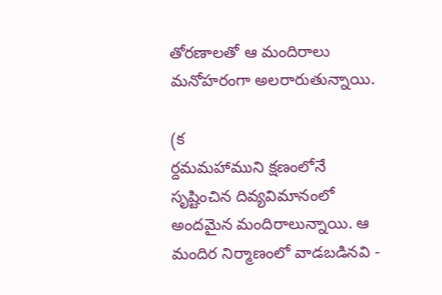తోరణాలతో ఆ మందిరాలు మనోహరంగా అలరారుతున్నాయి.

(క
ర్దమమహాముని క్షణంలోనే సృష్టించిన దివ్యవిమానంలో అందమైన మందిరాలున్నాయి. ఆ మందిర నిర్మాణంలో వాడబడినవి -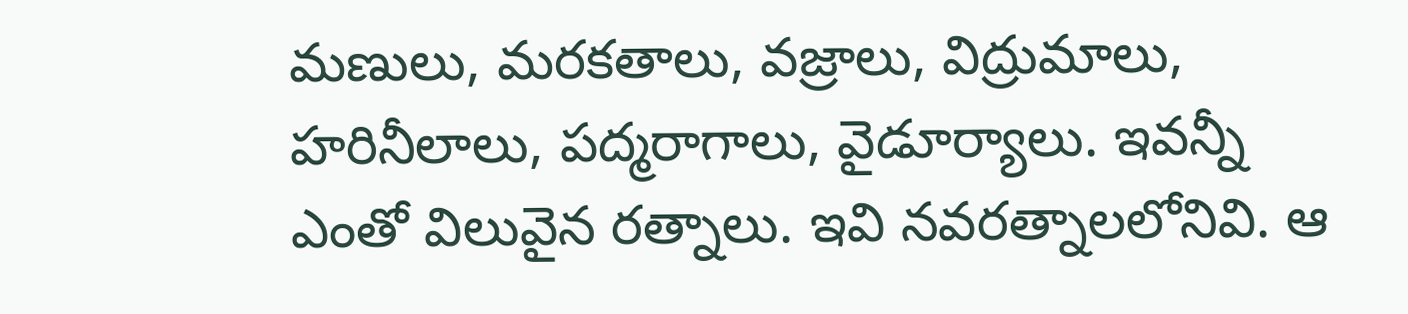మణులు, మరకతాలు, వజ్రాలు, విద్రుమాలు, హరినీలాలు, పద్మరాగాలు, వైడూర్యాలు. ఇవన్నీ ఎంతో విలువైన రత్నాలు. ఇవి నవరత్నాలలోనివి. ఆ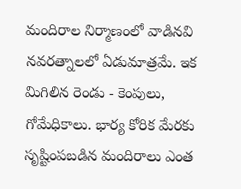మందిరాల నిర్మాణంలో వాడినవి నవరత్నాలలో ఏడుమాత్రమే. ఇక మిగిలిన రెండు - కెంపులు, గోమేధికాలు. భార్య కోరిక మేరకు సృష్టింపబడిన మందిరాలు ఎంత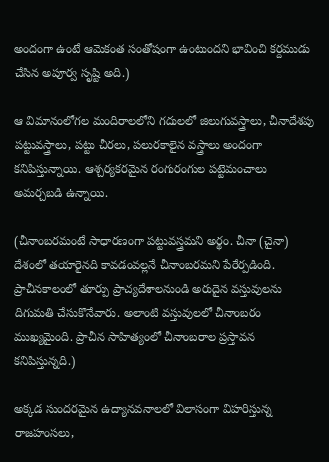అందంగా ఉంటే ఆమెకంత సంతోషంగా ఉంటుందని భావించి కర్దముడు చేసిన అపూర్వ సృష్టి అది.)

ఆ విమానంలోగల మందిరాలలోని గదులలో జిలుగువస్త్రాలు, చీనాదేశపు పట్టువస్త్రాలు, పట్టు చీరలు, పలురకాలైన వస్త్రాలు అందంగా కనిపిస్తున్నాయి. ఆశ్చర్యకరమైన రంగురంగుల పట్టెమంచాలు అమర్చబడి ఉన్నాయి.

(చీనాంబరమంటే సాధారణంగా పట్టువస్త్రమని అర్థం. చీనా (చైనా) దేశంలో తయారైనది కావడంవల్లనే చీనాంబరమని పేరేర్పడింది. ప్రాచీనకాలంలో తూర్పు ప్రాచ్యదేశాలనుండి అరుదైన వస్తువులను దిగుమతి చేసుకొనేవారు. అలాంటి వస్తువులలో చీనాంబరం ముఖ్యమైంది. ప్రాచీన సాహిత్యంలో చీనాంబరాల ప్రస్తావన కనిపిస్తున్నది.)

అక్కడ సుందరమైన ఉద్యానవనాలలో విలాసంగా విహరిస్తున్న రాజహంసలు,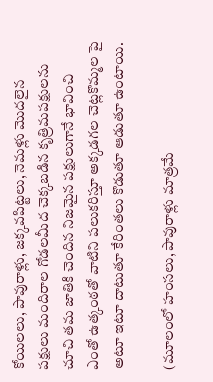కోయిలలు, పావురాళ్లు, జక్కవపిట్టలు, నెమళ్లు మొదలైన పక్షులు మందిరాల గోడలమీద చెక్కబడిన కృత్రిమపక్షులను చూచి తమ జాతికి చెందిన నిజమైన పక్షులుగానే భావించి ఎంతో ఉత్కంఠతో వాటిని పలుకరిస్తూ అక్కడగల చెట్లకొమ్మల పై అటూ ఇటూ దాటుతూ కేరింతలు కొడుతూ ఆడుతూ ఉంటాయి.

(మూలంలో హంసలు, పావురాళ్లు మాత్రమే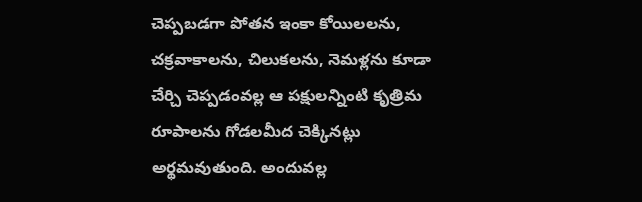చెప్పబడగా పోతన ఇంకా కోయిలలను, చక్రవాకాలను, చిలుకలను, నెమళ్లను కూడా చేర్చి చెప్పడంవల్ల ఆ పక్షులన్నింటి కృత్రిమ రూపాలను గోడలమీద చెక్కినట్లు అర్థమవుతుంది. అందువల్ల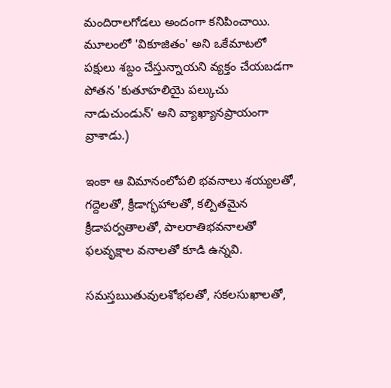మందిరాలగోడలు అందంగా కనిపించాయి. మూలంలో 'వికూజితం' అని ఒకేమాటలో పక్షులు శబ్దం చేస్తున్నాయని వ్యక్తం చేయబడగా పోతన 'కుతూహలియై పల్కుచు నాడుచుండున్‌' అని వ్యాఖ్యానప్రాయంగా వ్రాశాడు.)

ఇంకా ఆ విమానంలోపలి భవనాలు శయ్యలతో, గద్దెలతో, క్రీడాగ్భహాలతో, కల్పితమైన క్రీడాపర్వతాలతో, పాలరాతిభవనాలతో ఫలవృక్షాల వనాలతో కూడి ఉన్నవి.

సమస్తఋతువులశోభలతో, సకలసుఖాలతో,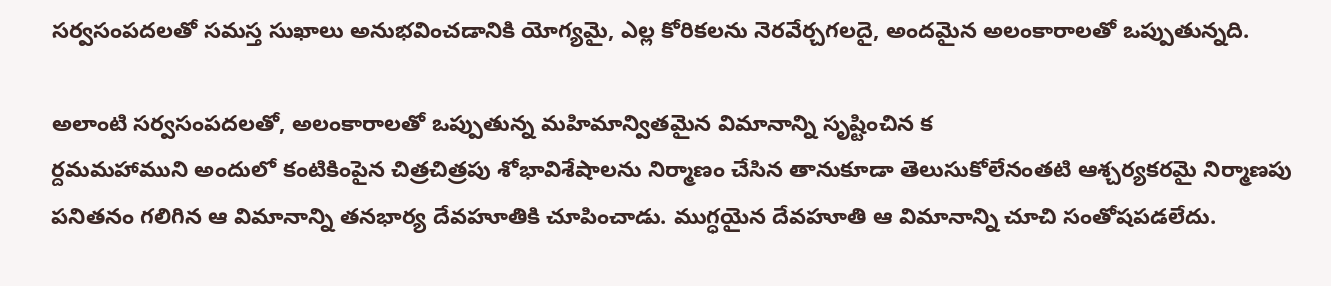సర్వసంపదలతో సమస్త సుఖాలు అనుభవించడానికి యోగ్యమై, ఎల్ల కోరికలను నెరవేర్చగలదై, అందమైన అలంకారాలతో ఒప్పుతున్నది.

అలాంటి సర్వసంపదలతో, అలంకారాలతో ఒప్పుతున్న మహిమాన్వితమైన విమానాన్ని సృష్టించిన క
ర్దమమహాముని అందులో కంటికింపైన చిత్రచిత్రపు శోభావిశేషాలను నిర్మాణం చేసిన తానుకూడా తెలుసుకోలేనంతటి ఆశ్చర్యకరమై నిర్మాణపు పనితనం గలిగిన ఆ విమానాన్ని తనభార్య దేవహూతికి చూపించాడు. ముగ్ధయైన దేవహూతి ఆ విమానాన్ని చూచి సంతోషపడలేదు.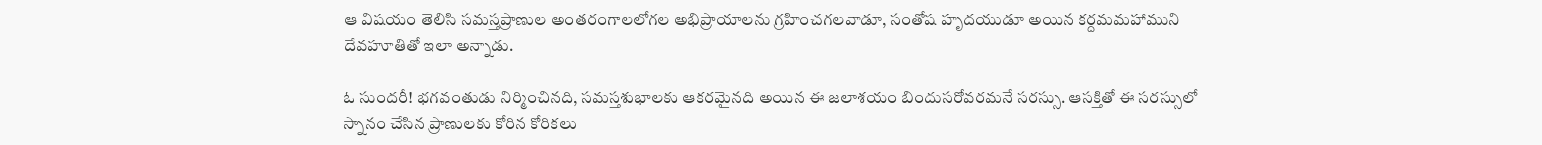ఆ విషయం తెలిసి సమస్తప్రాణుల అంతరంగాలలోగల అభిప్రాయాలను గ్రహించగలవాడూ, సంతోష హృదయుడూ అయిన కర్దమమహాముని దేవహూతితో ఇలా అన్నాడు.

ఓ సుందరీ! భగవంతుడు నిర్మించినది, సమస్తశుభాలకు ఆకరమైనది అయిన ఈ జలాశయం బిందుసరోవరమనే సరస్సు. ఆసక్తితో ఈ సరస్సులో స్నానం చేసిన ప్రాణులకు కోరిన కోరికలు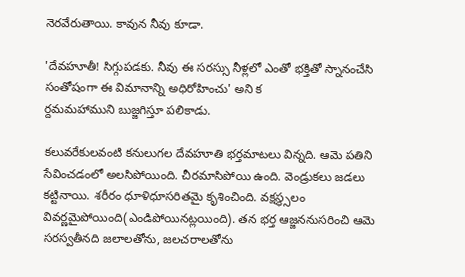నెరవేరుతాయి. కావున నీవు కూడా.

'దేవహూతీ! సిగ్గుపడకు. నీవు ఈ సరస్సు నీళ్లలో ఎంతో భక్తితో స్నానంచేసి సంతోషంగా ఈ విమానాన్ని అధిరోహించు' అని క
ర్దమమహాముని బుజ్జగిస్తూ పలికాడు.

కలువరేకులవంటి కనులుగల దేవహూతి భర్తమాటలు విన్నది. ఆమె పతిని సేవించడంలో అలసిపోయింది. చీరమాసిపోయి ఉంది. వెండ్రుకలు జడలు కట్టినాయి. శరీరం ధూళిధూసరితమై కృశించింది. వక్షస్థ్సలం వివర్ణమైపోయింది(ఎండిపోయినట్లయింది). తన భర్త ఆజ్జననుసరించి ఆమె సరస్వతీనది జలాలతోను, జలచరాలతోను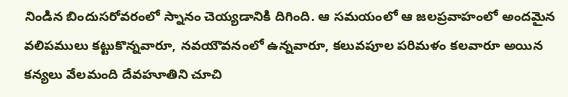నిండిన బిందుసరోవరంలో స్నానం చెయ్యడానికి దిగింది. ఆ సమయంలో ఆ జలప్రవాహంలో అందమైన వలిపములు కట్టుకొన్నవారూ, నవయౌవనంలో ఉన్నవారూ, కలువపూల పరిమళం కలవారూ అయిన కన్యలు వేలమంది దేవహూతిని చూచి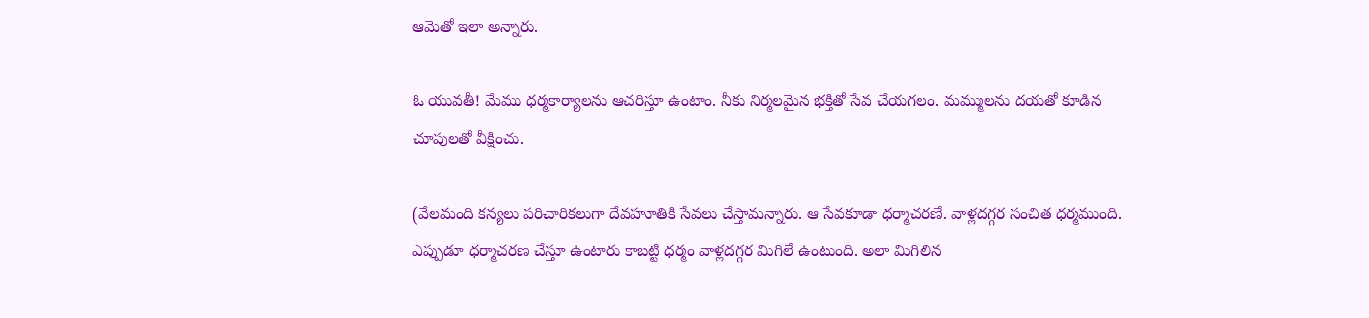ఆమెతో ఇలా అన్నారు.

ఓ యువతీ! మేము ధర్మకార్యాలను ఆచరిస్తూ ఉంటాం. నీకు నిర్మలమైన భక్తితో సేవ చేయగలం. మమ్ములను దయతో కూడిన చూపులతో వీక్షించు.

(వేలమంది కన్యలు పరిచారికలుగా దేవహూతికి సేవలు చేస్తామన్నారు. ఆ సేవకూడా ధర్మాచరణే. వాళ్లదగ్గర సంచిత ధర్మముంది. ఎప్పుడూ ధర్మాచరణ చేస్తూ ఉంటారు కాబట్టి ధర్మం వాళ్లదగ్గర మిగిలే ఉంటుంది. అలా మిగిలిన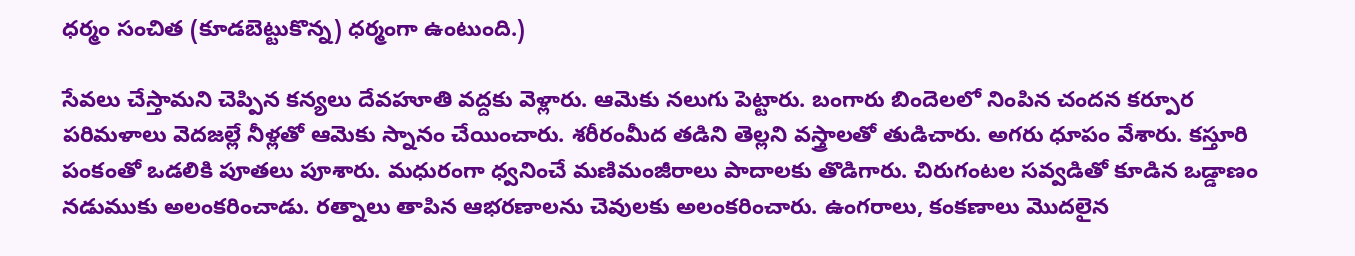ధర్మం సంచిత (కూడబెట్టుకొన్న) ధర్మంగా ఉంటుంది.)

సేవలు చేస్తామని చెప్పిన కన్యలు దేవహూతి వద్దకు వెళ్లారు. ఆమెకు నలుగు పెట్టారు. బంగారు బిందెలలో నింపిన చందన కర్పూర పరిమళాలు వెదజల్లే నీళ్లతో ఆమెకు స్నానం చేయించారు. శరీరంమీద తడిని తెల్లని వస్త్రాలతో తుడిచారు. అగరు ధూపం వేశారు. కస్తూరి పంకంతో ఒడలికి పూతలు పూశారు. మధురంగా ధ్వనించే మణిమంజీరాలు పాదాలకు తొడిగారు. చిరుగంటల సవ్వడితో కూడిన ఒడ్డాణం నడుముకు అలంకరించాడు. రత్నాలు తాపిన ఆభరణాలను చెవులకు అలంకరించారు. ఉంగరాలు, కంకణాలు మొదలైన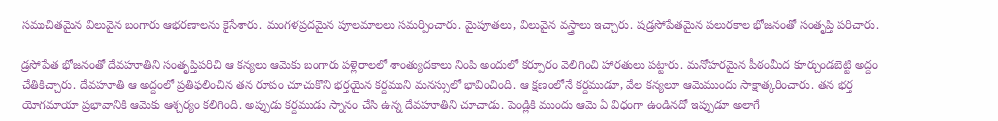సముచితమైన విలువైన బంగారు ఆభరణాలను కైసేశారు. మంగళప్రదమైన పూలమాలలు సమర్పించారు. మైపూతలు, విలువైన వస్త్రాలు ఇచ్చారు. షడ్రసోపేతమైన పలురకాల భోజనంతో సంతృప్తి పరిచారు.

డ్రసోపేత భోజనంతో దేవహూతిని సంతృప్తిపరిచి ఆ కన్యలు ఆమెకు బంగారు పళ్లెరాలలో శాంత్యుదకాలు నింపి అందులో కర్పూరం వెలిగించి హారతులు పట్టారు. మనోహరమైన పీఠంమీద కూర్చుండబెట్టి అద్దం చేతికిచ్చారు. దేవహూతి ఆ అద్దంలో ప్రతిఫలించిన తన రూపం చూచుకొని భర్తయైన కర్దముని మనస్సులో భావించింది. ఆ క్షణంలోనే కర్దముడూ, వేల కన్యలూ ఆమెముందు సాక్షాత్కరించారు. తన భర్త యోగమాయా ప్రభావానికి ఆమెకు ఆశ్చర్యం కలిగింది. అప్పుడు కర్దముడు స్నానం చేసి ఉన్న దేవహూతిని చూచాడు. పెండ్లికి ముందు ఆమె ఏ విధంగా ఉండినదో ఇప్పుడూ అలాగే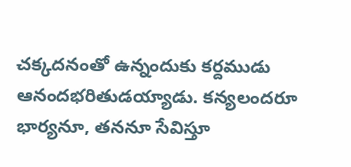చక్కదనంతో ఉన్నందుకు కర్దముడు ఆనందభరితుడయ్యాడు. కన్యలందరూ భార్యనూ, తననూ సేవిస్తూ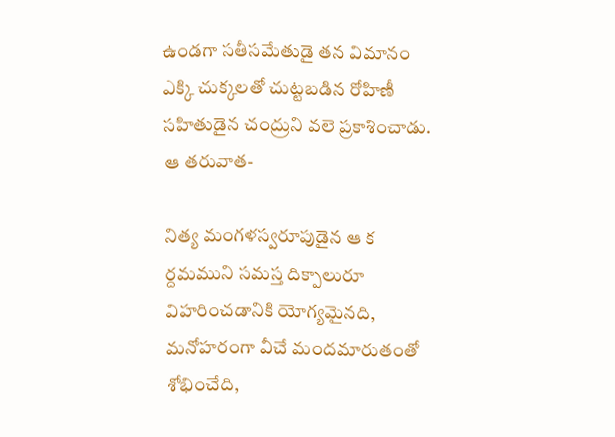ఉండగా సతీసమేతుడై తన విమానం ఎక్కి చుక్కలతో చుట్టబడిన రోహిణీ సహితుడైన చంద్రుని వలె ప్రకాశించాడు. ఆ తరువాత-

నిత్య మంగళస్వరూపుడైన ఆ క
ర్దమముని సమస్త దిక్పాలురూ విహరించడానికి యోగ్యమైనది, మనోహరంగా వీచే మందమారుతంతో శోభించేది,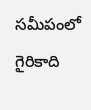సమీపంలో గైరికాది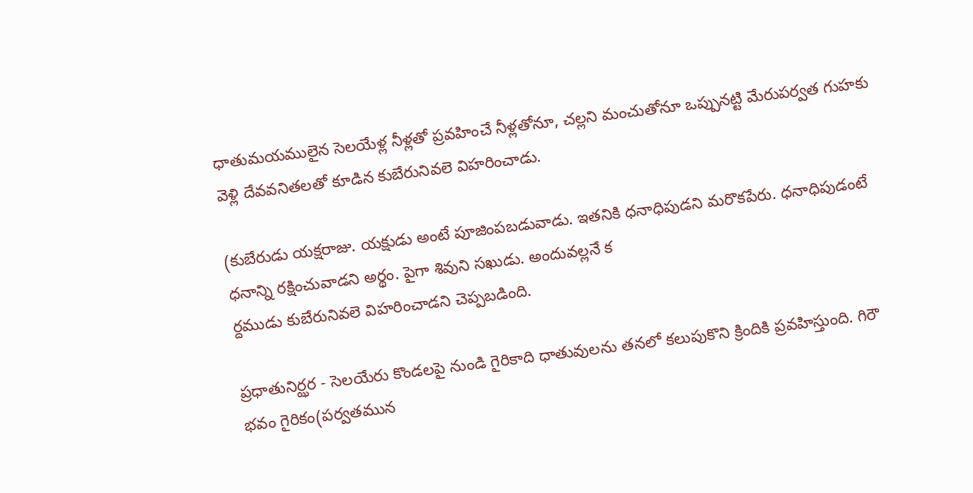ధాతుమయములైన సెలయేళ్ల నీళ్లతో ప్రవహించే నీళ్లతోనూ, చల్లని మంచుతోనూ ఒప్పునట్టి మేరుపర్వత గుహకు వెళ్లి దేవవనితలతో కూడిన కుబేరునివలె విహరించాడు.

(కుబేరుడు యక్షరాజు. యక్షుడు అంటే పూజింపబడువాడు. ఇతనికి ధనాధిపుడని మరొకపేరు. ధనాధిపుడంటే ధనాన్ని రక్షించువాడని అర్థం. పైగా శివుని సఖుడు. అందువల్లనే క
ర్దముడు కుబేరునివలె విహరించాడని చెప్పబడింది.

ప్రధాతునిర్ఝర - సెలయేరు కొండలపై నుండి గైరికాది ధాతువులను తనలో కలుపుకొని క్రిందికి ప్రవహిస్తుంది. గిరౌ భవం గైరికం(పర్వతమున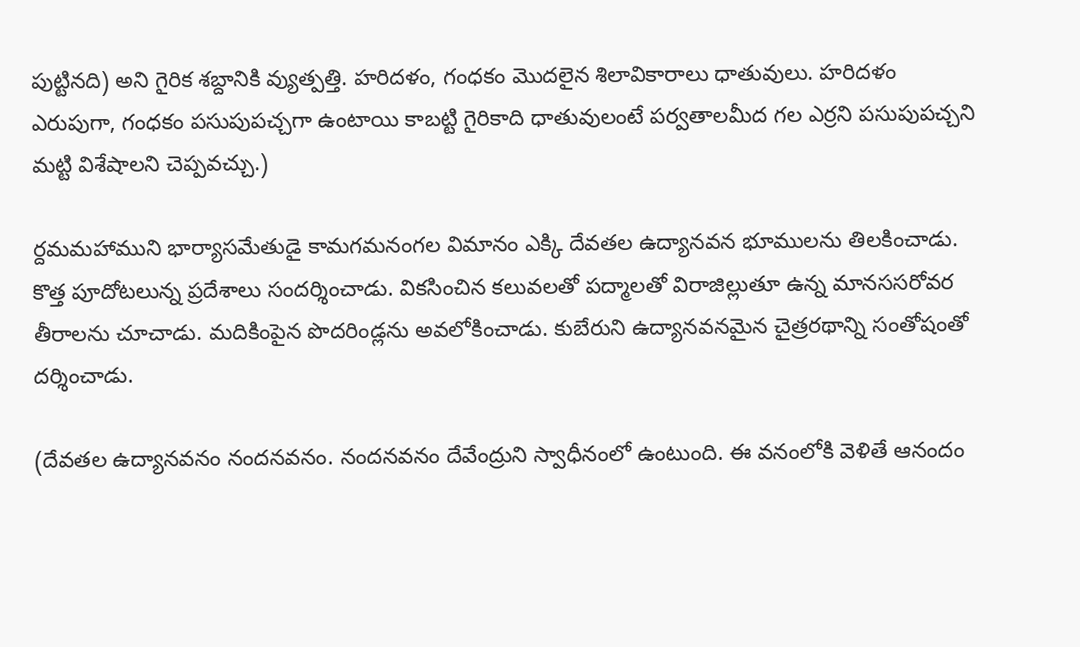పుట్టినది) అని గైరిక శబ్దానికి వ్యుత్పత్తి. హరిదళం, గంధకం మొదలైన శిలావికారాలు ధాతువులు. హరిదళం ఎరుపుగా, గంధకం పసుపుపచ్చగా ఉంటాయి కాబట్టి గైరికాది ధాతువులంటే పర్వతాలమీద గల ఎర్రని పసుపుపచ్చని మట్టి విశేషాలని చెప్పవచ్చు.)

ర్దమమహాముని భార్యాసమేతుడై కామగమనంగల విమానం ఎక్కి దేవతల ఉద్యానవన భూములను తిలకించాడు. కొత్త పూదోటలున్న ప్రదేశాలు సందర్శించాడు. వికసించిన కలువలతో పద్మాలతో విరాజిల్లుతూ ఉన్న మానససరోవర తీరాలను చూచాడు. మదికింపైన పొదరిండ్లను అవలోకించాడు. కుబేరుని ఉద్యానవనమైన చైత్రరథాన్ని సంతోషంతో దర్శించాడు.

(దేవతల ఉద్యానవనం నందనవనం. నందనవనం దేవేంద్రుని స్వాధీనంలో ఉంటుంది. ఈ వనంలోకి వెళితే ఆనందం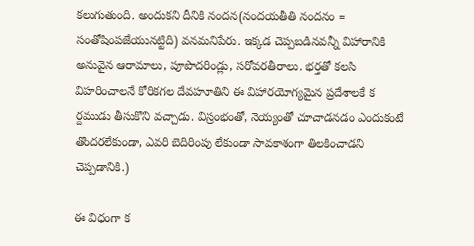కలుగుతుంది. అందుకని దీనికి నందన(నందయతీతి నందనం = సంతోషింపజేయునట్టిది) వనమనిపేరు. ఇక్కడ చెప్పబడినవన్నీ విహారానికి అనువైన ఆరామాలు, పూపొదరిండ్లు, సరోవరతీరాలు. భర్తతో కలసి విహరించాలనే కోరికగల దేవహూతిని ఈ విహారయోగ్యమైన ప్రదేశాలకే క
ర్దముడు తీసుకొని వచ్చాడు. విస్రంభంతో, నెయ్యంతో చూచాడనడం ఎందుకంటే తొందరలేకుండా, ఎవరి బెదిరింపు లేకుండా సావకాశంగా తిలకించాడని చెప్పడానికి.)

ఈ విధంగా క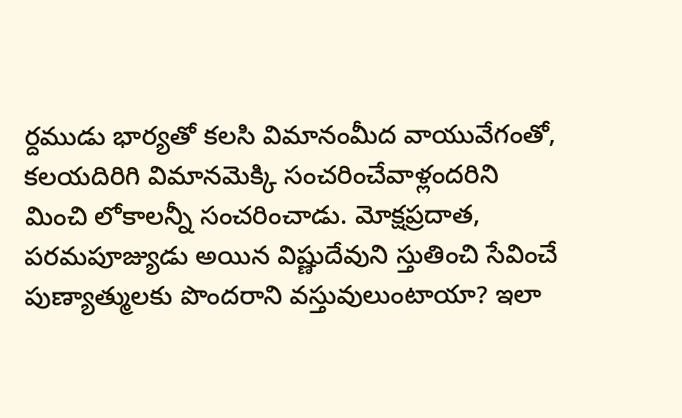ర్దముడు భార్యతో కలసి విమానంమీద వాయువేగంతో, కలయదిరిగి విమానమెక్కి సంచరించేవాళ్లందరిని మించి లోకాలన్నీ సంచరించాడు. మోక్షప్రదాత, పరమపూజ్యుడు అయిన విష్ణుదేవుని స్తుతించి సేవించే పుణ్యాత్ములకు పొందరాని వస్తువులుంటాయా? ఇలా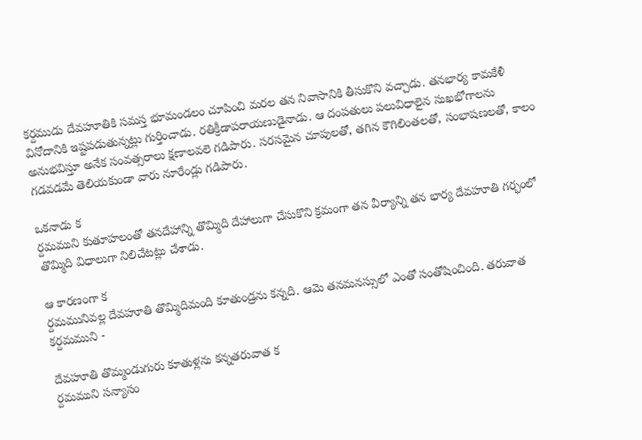కర్దముడు దేవహూతికి సమస్త భూమండలం చూపించి మరల తన నివాసానికి తీసుకొని వచ్చాడు. తనభార్య కామకేళీ వినోదానికి ఇష్టపడుతున్నట్లు గుర్తించాడు. రతిక్రీడాపరాయణుడైనాడు. ఆ దంపతులు పలువిధాలైన సుఖభోగాలను అనుభవిస్తూ అనేక సంవత్సరాలు క్షణాలవలె గడిపారు. సరసమైన చూపులతో, తగిన కౌగిలింతలతో, సంభాషణలతో, కాలం గడవడమే తెలియకుండా వారు నూరేండ్లు గడిపారు.

ఒకనాడు క
ర్దమముని కుతూహలంతో తనదేహాన్ని తొమ్మిది దేహాలుగా చేసుకొని క్రమంగా తన వీర్యాన్ని తన భార్య దేవహూతి గర్భంలో తొమ్మిది విధాలుగా నిలిచేటట్లు చేశాడు.

ఆ కారణంగా క
ర్దమమునివల్ల దేవహూతి తొమ్మిదిమంది కూతుండ్రను కన్నది. ఆమె తనమనస్సులో ఎంతో సంతోషించింది. తరువాత కర్దమముని -

దేవహూతి తొమ్మండుగురు కూతుళ్లను కన్నతరువాత క
ర్దమముని సన్యాసం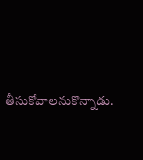తీసుకోవాలనుకొన్నాడు.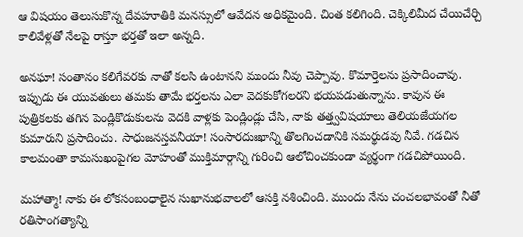ఆ విషయం తెలుసుకొన్న దేవహూతికి మనస్సులో ఆవేదన అధికమైంది. చింత కలిగింది. చెక్కిలిమీద చేయిచేర్చి కాలివేళ్లతో నేలపై రాస్తూ భర్తతో ఇలా అన్నది.

అనఘా! సంతానం కలిగేవరకు నాతో కలసి ఉంటానని ముందు నీవు చెప్పావు. కొమార్తెలను ప్రసాదించావు. ఇప్పుడు ఈ యువతులు తమకు తామే భర్తలను ఎలా వెదకుకోగలరని భయపడుతున్నాను. కావున ఈ పుత్రికలకు తగిన పెండ్లికొడుకులను వెదకి వాళ్లకు పెండ్లిండ్లు చేసి, నాకు తత్త్వవిషయాలు తెలియజేయగల కుమారుని ప్రసాదించు. సాధుజనస్తవనీయా! సంసారదుఃఖాన్ని తొలగించడానికి సమర్థుడవు నీవే. గడచిన కాలమంతా కామసుఖంపైగల మోహంతో ముక్తిమార్గాన్ని గురించి ఆలోచించకుండా వ్యర్థంగా గడచిపోయింది.

మహాత్మా! నాకు ఈ లోకసంబంధాలైన సుఖానుభవాలలో ఆసక్తి నశించింది. ముందు నేను చంచలభావంతో నీతో రతిసాంగత్యాన్ని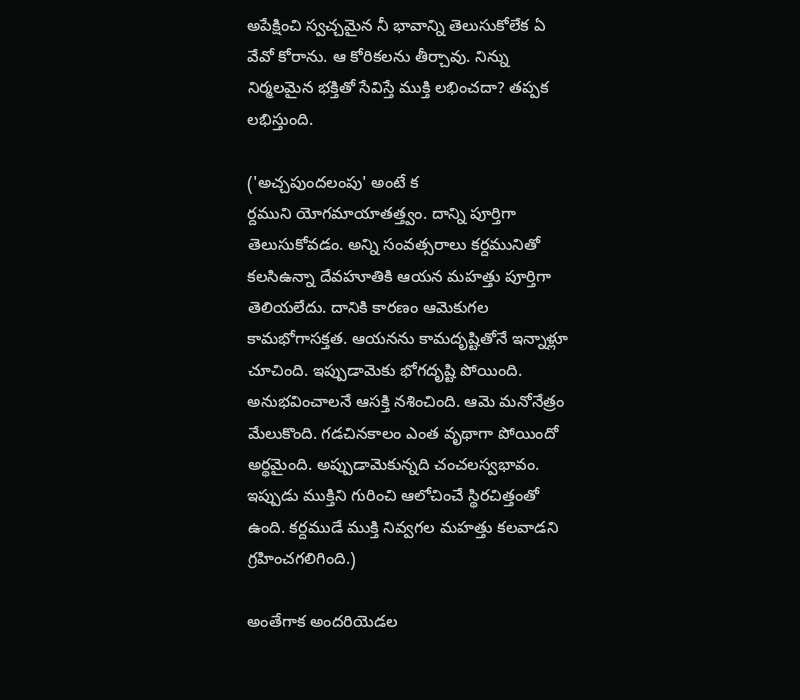అపేక్షించి స్వచ్చమైన నీ భావాన్ని తెలుసుకోలేక ఏ వేవో కోరాను. ఆ కోరికలను తీర్చావు. నిన్ను నిర్మలమైన భక్తితో సేవిస్తే ముక్తి లభించదా? తప్పక లభిస్తుంది.

('అచ్చపుందలంపు' అంటే క
ర్దముని యోగమాయాతత్త్వం. దాన్ని పూర్తిగా తెలుసుకోవడం. అన్ని సంవత్సరాలు కర్దమునితో కలసిఉన్నా దేవహూతికి ఆయన మహత్తు పూర్తిగా తెలియలేదు. దానికి కారణం ఆమెకుగల కామభోగాసక్తత. ఆయనను కామదృష్టితోనే ఇన్నాళ్లూ చూచింది. ఇప్పుడామెకు భోగదృష్టి పోయింది. అనుభవించాలనే ఆసక్తి నశించింది. ఆమె మనోనేత్రం మేలుకొంది. గడచినకాలం ఎంత వృథాగా పోయిందో అర్థమైంది. అప్పుడామెకున్నది చంచలస్వభావం. ఇప్పుడు ముక్తిని గురించి ఆలోచించే స్థిరచిత్తంతో ఉంది. కర్దముడే ముక్తి నివ్వగల మహత్తు కలవాడని గ్రహించగలిగింది.)

అంతేగాక అందరియెడల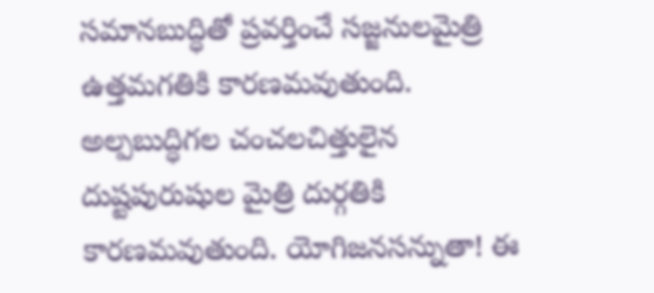సమానబుద్ధితో ప్రవర్తించే సజ్జనులమైత్రి ఉత్తమగతికి కారణమవుతుంది. అల్పబుద్ధిగల చంచలచిత్తులైన దుష్టపురుషుల మైత్రి దుర్గతికి కారణమవుతుంది. యోగిజనసన్నుతా! ఈ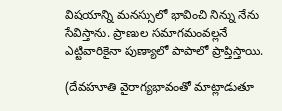విషయాన్ని మనస్సులో భావించి నిన్ను నేను సేవిస్తాను. ప్రాణుల సమాగమంవల్లనే ఎట్టివారికైనా పుణ్యాలో పాపాలో ప్రాప్తిస్తాయి.

(దేవహూతి వైరాగ్యభావంతో మాట్లాడుతూ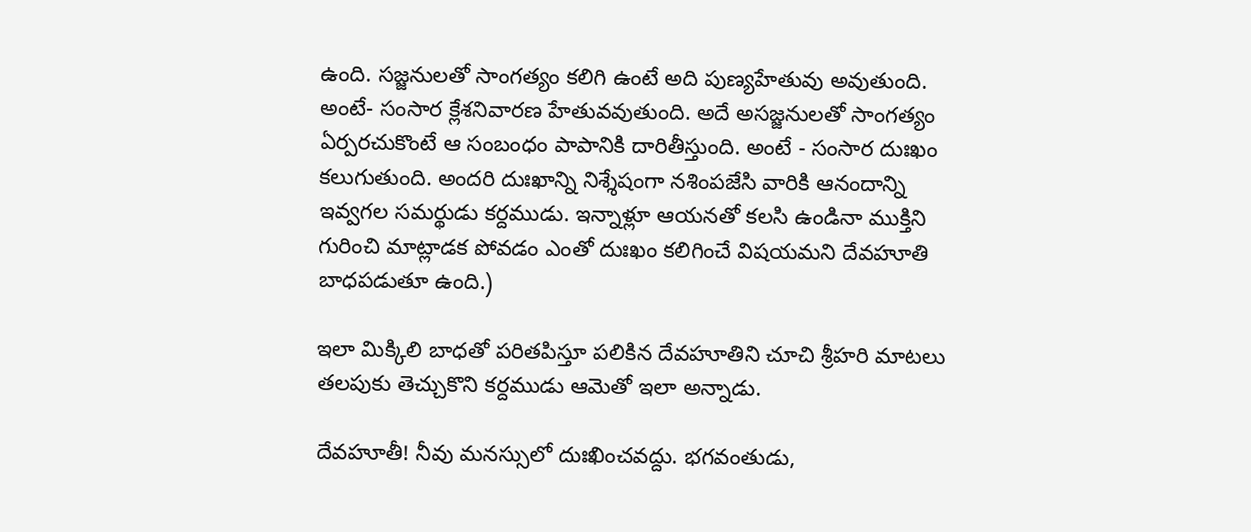ఉంది. సజ్జనులతో సాంగత్యం కలిగి ఉంటే అది పుణ్యహేతువు అవుతుంది. అంటే- సంసార క్లేశనివారణ హేతువవుతుంది. అదే అసజ్జనులతో సాంగత్యం ఏర్పరచుకొంటే ఆ సంబంధం పాపానికి దారితీస్తుంది. అంటే - సంసార దుఃఖం కలుగుతుంది. అందరి దుఃఖాన్ని నిశ్శేషంగా నశింపజేసి వారికి ఆనందాన్ని ఇవ్వగల సమర్థుడు కర్దముడు. ఇన్నాళ్లూ ఆయనతో కలసి ఉండినా ముక్తిని గురించి మాట్లాడక పోవడం ఎంతో దుఃఖం కలిగించే విషయమని దేవహూతి బాధపడుతూ ఉంది.)

ఇలా మిక్కిలి బాధతో పరితపిస్తూ పలికిన దేవహూతిని చూచి శ్రీహరి మాటలు తలపుకు తెచ్చుకొని కర్దముడు ఆమెతో ఇలా అన్నాడు.

దేవహూతీ! నీవు మనస్సులో దుఃఖించవద్దు. భగవంతుడు,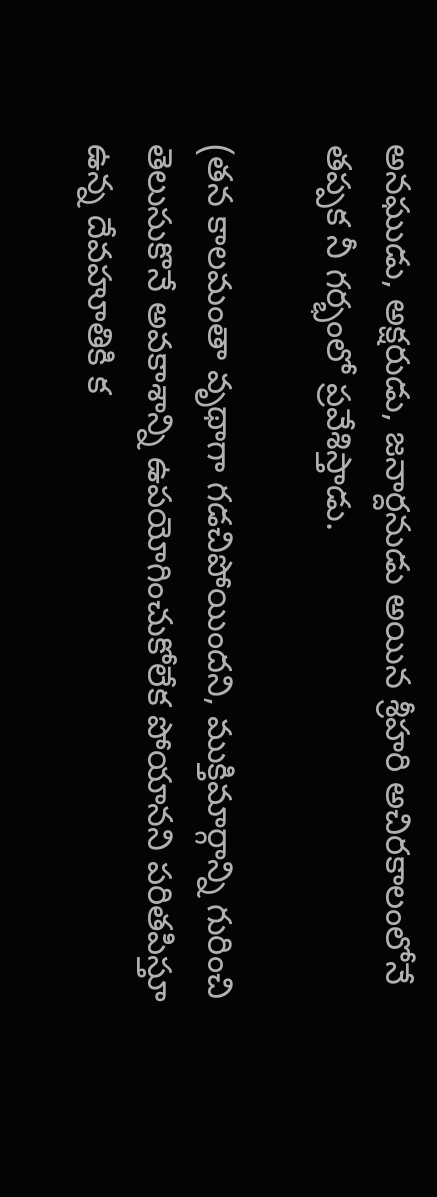అనఘుడు, అక్షరుడు, జనార్దనుడు అయిన శ్రీహరి అచిరకాలంలోనే తప్పక నీ గర్భంలో ప్రవేశిస్తాడు.

(తన కాలమంతా వృథాగా గడచిపోయిందని, ముక్తిమార్గాన్ని గురించి తెలుసుకొనే అవకాశాన్ని ఉపయోగించుకోలేక పోయానని పరితపిస్తూ ఉన్న దేవహూతికి క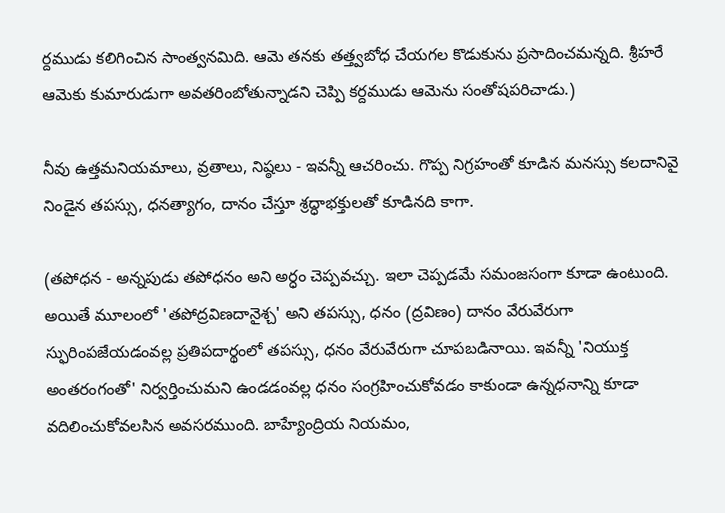ర్దముడు కలిగించిన సాంత్వనమిది. ఆమె తనకు తత్త్వబోధ చేయగల కొడుకును ప్రసాదించమన్నది. శ్రీహరే ఆమెకు కుమారుడుగా అవతరింబోతున్నాడని చెప్పి కర్దముడు ఆమెను సంతోషపరిచాడు.)

నీవు ఉత్తమనియమాలు, వ్రతాలు, నిష్ఠలు - ఇవన్నీ ఆచరించు. గొప్ప నిగ్రహంతో కూడిన మనస్సు కలదానివై నిండైన తపస్సు, ధనత్యాగం, దానం చేస్తూ శ్రద్ధాభక్తులతో కూడినది కాగా.

(తపోధన - అన్నపుడు తపోధనం అని అర్ధం చెప్పవచ్చు. ఇలా చెప్పడమే సమంజసంగా కూడా ఉంటుంది. అయితే మూలంలో 'తపోద్రవిణదానైశ్చ' అని తపస్సు, ధనం (ద్రవిణం) దానం వేరువేరుగా స్ఫురింపజేయడంవల్ల ప్రతిపదార్థంలో తపస్సు, ధనం వేరువేరుగా చూపబడినాయి. ఇవన్నీ 'నియుక్త అంతరంగంతో' నిర్వర్తించుమని ఉండడంవల్ల ధనం సంగ్రహించుకోవడం కాకుండా ఉన్నధనాన్ని కూడా వదిలించుకోవలసిన అవసరముంది. బాహ్యేంద్రియ నియమం,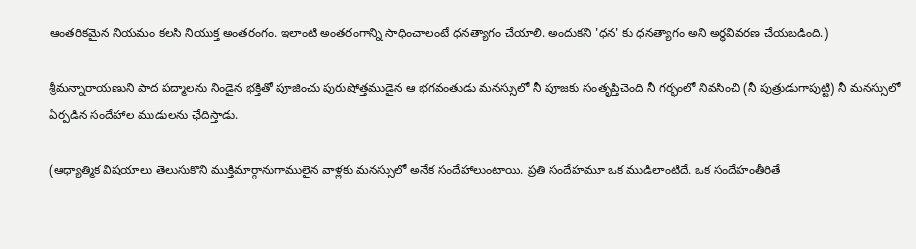ఆంతరికమైన నియమం కలసి నియుక్త అంతరంగం. ఇలాంటి అంతరంగాన్ని సాధించాలంటే ధనత్యాగం చేయాలి. అందుకని 'ధన' కు ధనత్యాగం అని అర్థవివరణ చేయబడింది.)

శ్రీమన్నారాయణుని పాద పద్మాలను నిండైన భక్తితో పూజించు పురుషోత్తముడైన ఆ భగవంతుడు మనస్సులో నీ పూజకు సంతృప్తిచెంది నీ గర్భంలో నివసించి (నీ పుత్రుడుగాపుట్టి) నీ మనస్సులో ఏర్పడిన సందేహాల ముడులను ఛేదిస్తాడు.

(ఆధ్యాత్మిక విషయాలు తెలుసుకొని ముక్తిమార్గానుగాములైన వాళ్లకు మనస్సులో అనేక సందేహాలుంటాయి. ప్రతి సందేహమూ ఒక ముడిలాంటిదే. ఒక సందేహంతీరితే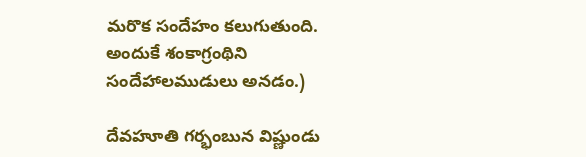మరొక సందేహం కలుగుతుంది. అందుకే శంకాగ్రంథిని సందేహాలముడులు అనడం.)

దేవహూతి గర్భంబున విష్ణుండు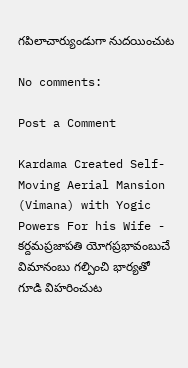గపిలాచార్యుండుగా నుదయించుట

No comments:

Post a Comment

Kardama Created Self-Moving Aerial Mansion (Vimana) with Yogic Powers For his Wife - కర్దమప్రజాపతి యోగప్రభావంబుచే విమానంబు గల్పించి భార్యతో గూడి విహరించుట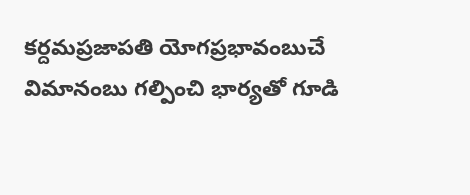కర్దమప్రజాపతి యోగప్రభావంబుచే విమానంబు గల్పించి భార్యతో గూడి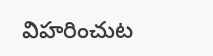విహరించుట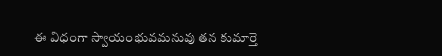ఈ విధంగా స్వాయంభువమనువు తన కుమార్తె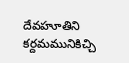దేవహూతిని కర్దమమునికిచ్చి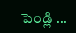పెండ్లి ...